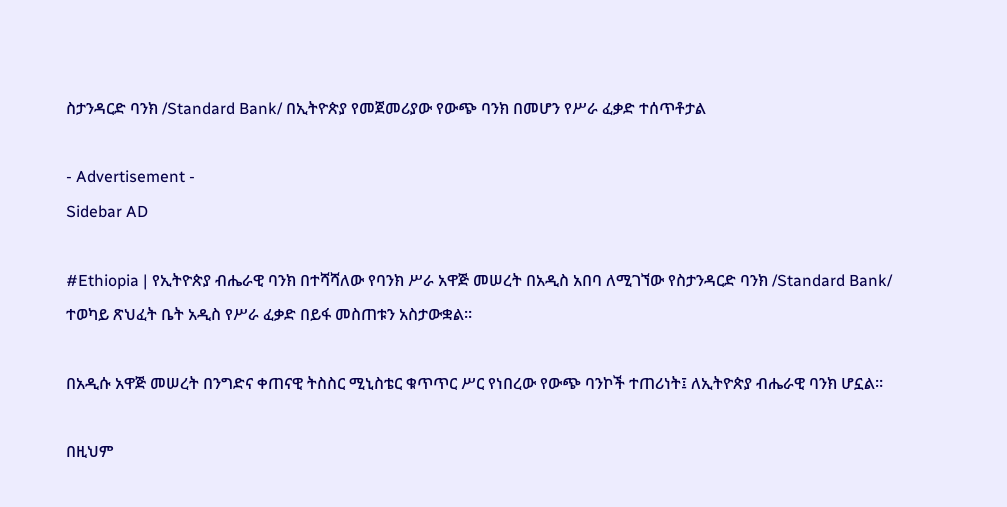ስታንዳርድ ባንክ /Standard Bank/ በኢትዮጵያ የመጀመሪያው የውጭ ባንክ በመሆን የሥራ ፈቃድ ተሰጥቶታል

- Advertisement -
Sidebar AD

#Ethiopia | የኢትዮጵያ ብሔራዊ ባንክ በተሻሻለው የባንክ ሥራ አዋጅ መሠረት በአዲስ አበባ ለሚገኘው የስታንዳርድ ባንክ /Standard Bank/ ተወካይ ጽህፈት ቤት አዲስ የሥራ ፈቃድ በይፋ መስጠቱን አስታውቋል።

በአዲሱ አዋጅ መሠረት በንግድና ቀጠናዊ ትስስር ሚኒስቴር ቁጥጥር ሥር የነበረው የውጭ ባንኮች ተጠሪነት፤ ለኢትዮጵያ ብሔራዊ ባንክ ሆኗል።

በዚህም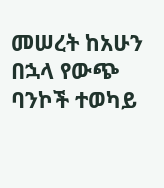መሠረት ከአሁን በኋላ የውጭ ባንኮች ተወካይ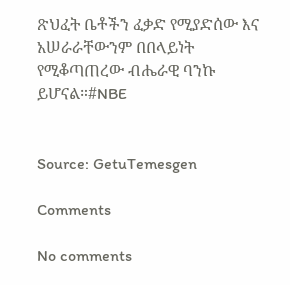ጽህፈት ቤቶችን ፈቃድ የሚያድሰው እና አሠራራቸውንም በበላይነት የሚቆጣጠረው ብሔራዊ ባንኩ ይሆናል።#NBE


Source: GetuTemesgen

Comments

No comments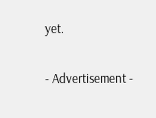yet.

- Advertisement -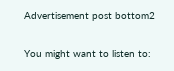Advertisement post bottom2

You might want to listen to: